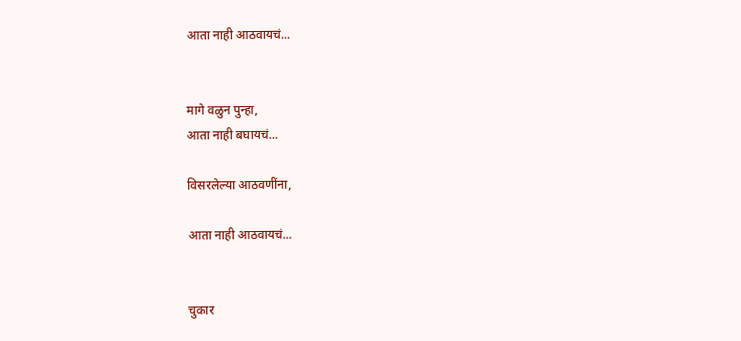आता नाही आठवायचं...


मागे वळुन पुन्हा,
आता नाही बघायचं...

विसरलेल्या आठवणींना,

आता नाही आठवायचं...


चुकार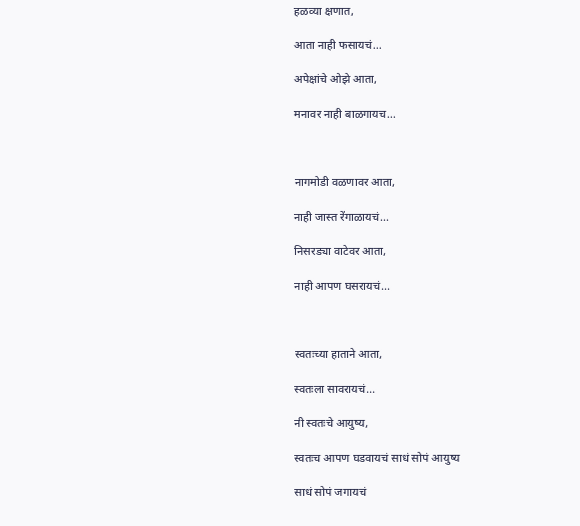हळव्या क्षणात,

आता नाही फसायचं...

अपेक्षांचे ओझे आता,

मनावर नाही बाळगायच...



नागमोडी वळणावर आता,

नाही जास्त रेंगाळायचं...

निसरड्या वाटेवर आता,

नाही आपण घसरायचं...



स्वतःच्या हाताने आता,

स्वतःला सावरायचं...

नी स्वतःचे आयुष्य,

स्वतःच आपण घडवायचं साधं सोपं आयुष्य

साधं सोपं जगायचं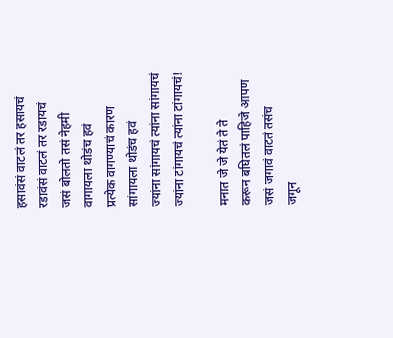हसावंसं वाटलं तर हसायचं
रडावंसं वाटलं तर रडायचं
जसं बोलतो तसं नेहमी
वागायला थोडंच हवं
प्रत्येक वागण्याचं कारण
सांगायला थोडंच हवं
ज्यांना सांगायचं त्यांना सांगायचं
ज्यांना टांगायचं त्यांना टांगायचं!

मनात जे जे येतं ते ते
करून बघितलं पाहिजे आपण
जसं जगावं वाटतं तसंच
जगून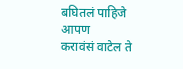बघितलं पाहिजे आपण
करावंसं वाटेल ते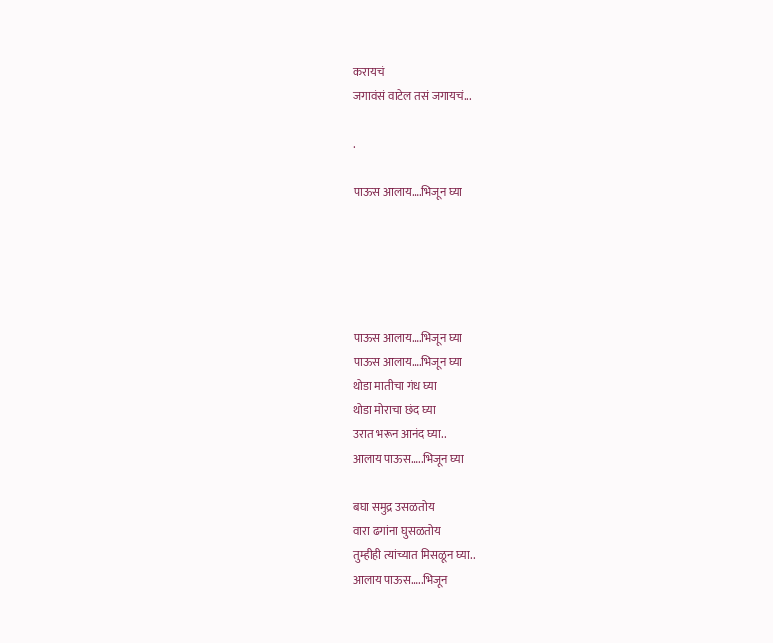करायचं
जगावंसं वाटेल तसं जगायचं...

.

पाऊस आलाय….भिजून घ्या





पाऊस आलाय….भिजून घ्या
पाऊस आलाय….भिजून घ्या
थोडा मातीचा गंध घ्या
थोडा मोराचा छंद घ्या
उरात भरून आनंद घ्या..
आलाय पाऊस…..भिजून घ्या

बघा समुद्र उसळतोय
वारा ढगांना घुसळतोय
तुम्हीही त्यांच्यात मिसळून घ्या..
आलाय पाऊस…..भिजून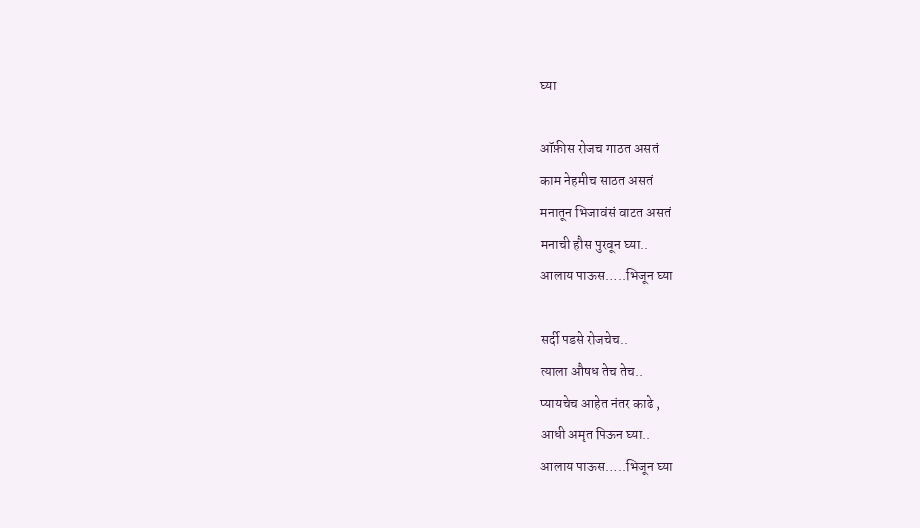घ्या

ऑफ़ीस रोजच गाठत असतं
काम नेहमीच साठत असतं
मनातून भिजावंसं वाटत असतं
मनाची हौस पुरवून घ्या..
आलाय पाऊस…..भिजून घ्या

सर्दी पडसे रोजचेच..
त्याला औषध तेच तेच..
प्यायचेच आहेत नंतर काढे ,
आधी अमृत पिऊन घ्या..
आलाय पाऊस…..भिजून घ्या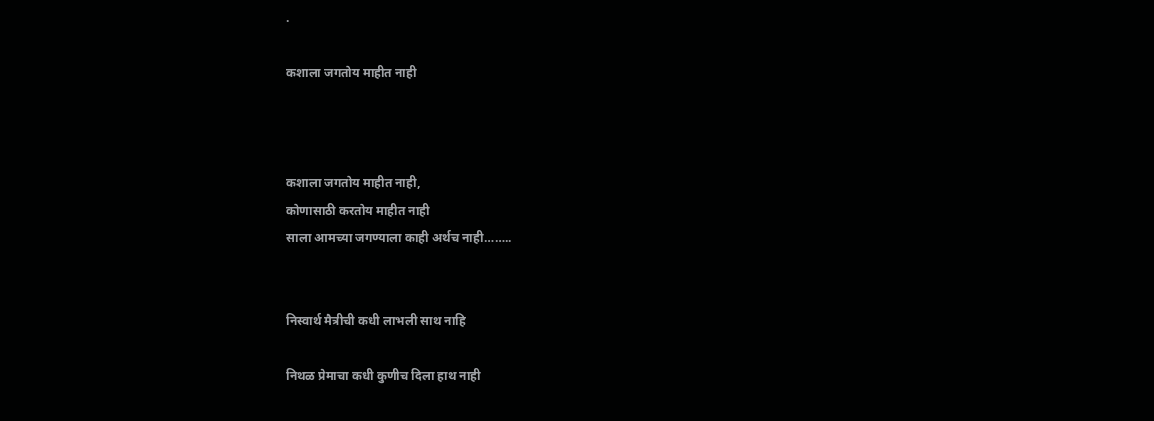.

कशाला जगतोय माहीत नाही



कशाला जगतोय माहीत नाही,
कोणासाठी करतोय माहीत नाही
साला आमच्या जगण्याला काही अर्थच नाही……..


निस्वार्थ मैत्रीची कधी लाभली साथ नाहि

निथळ प्रेमाचा कधी कुणीच दिला हाथ नाही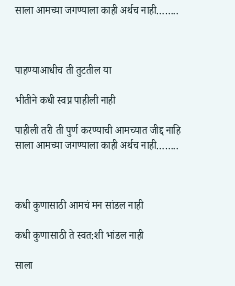साला आमच्या जगण्याला काही अर्थच नाही……..



पाहण्याआधीच ती तुटतील या

भीतीने कधी स्वप्न पाहीली नाही

पाहीली तरी ती पुर्ण करण्याची आमच्यात जीद्द नाहि
साला आमच्या जगण्याला काही अर्थच नाही……..



कधी कुणासाठी आमचं मन सांडल नाही

कधी कुणासाठी ते स्वत:शी भांडल नाही

साला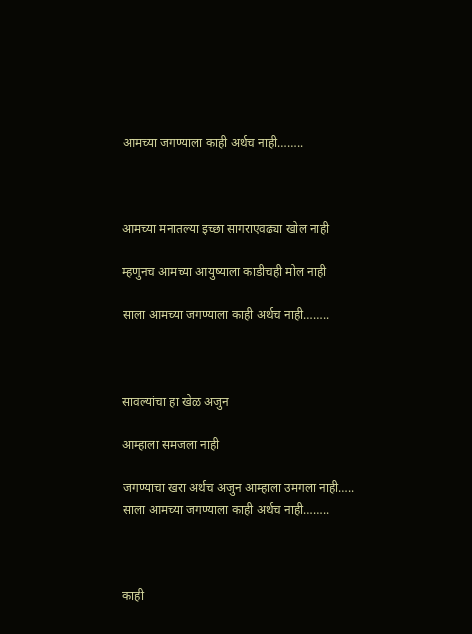आमच्या जगण्याला काही अर्थच नाही……..



आमच्या मनातल्या इच्छा सागराएवढ्या खोल नाही

म्हणुनच आमच्या आयुष्याला काडीचही मोल नाही

साला आमच्या जगण्याला काही अर्थच नाही……..



सावल्यांचा हा खेळ अजुन

आम्हाला समजला नाही

जगण्याचा खरा अर्थच अजुन आम्हाला उमगला नाही…..
साला आमच्या जगण्याला काही अर्थच नाही……..



काही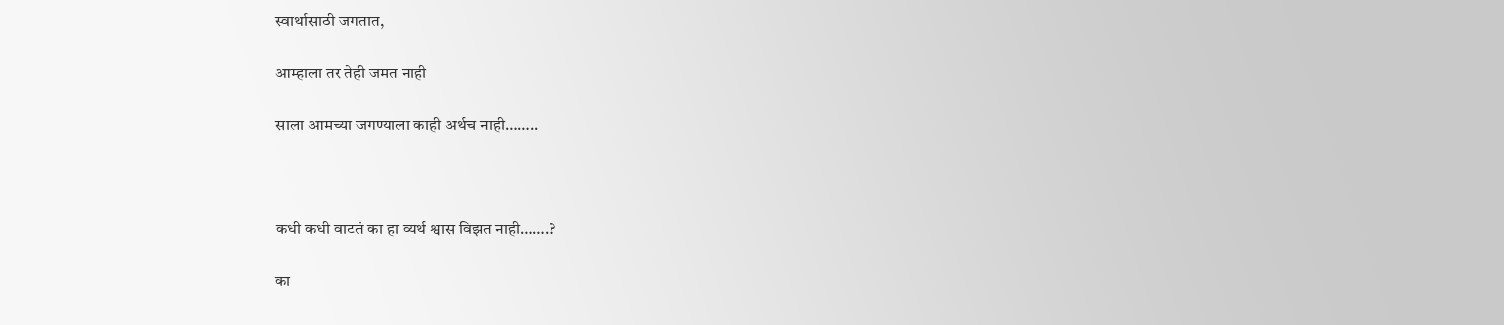स्वार्थासाठी जगतात,

आम्हाला तर तेही जमत नाही

साला आमच्या जगण्याला काही अर्थच नाही……..



कधी कधी वाटतं का हा व्यर्थ श्वास विझत नाही…….?

का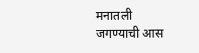मनातली जगण्याची आस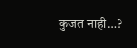कुजत नाही…?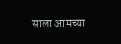साला आमच्या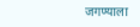जगण्याला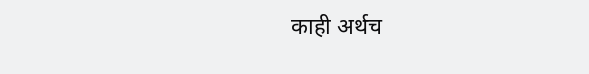काही अर्थच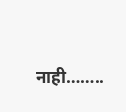नाही……..